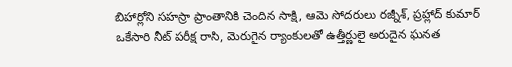బిహార్లోని సహస్రా ప్రాంతానికి చెందిన సాక్షి, ఆమె సోదరులు రజ్నీశ్, ప్రహ్లాద్ కుమార్ ఒకేసారి నీట్ పరీక్ష రాసి, మెరుగైన ర్యాంకులతో ఉత్తీర్ణులై అరుదైన ఘనత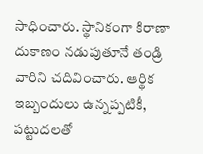సాధించారు. స్థానికంగా కిరాణా దుకాణం నడుపుతూనే తండ్రి వారిని చదివించారు. ఆర్థిక ఇబ్బందులు ఉన్నప్పటికీ, పట్టుదలతో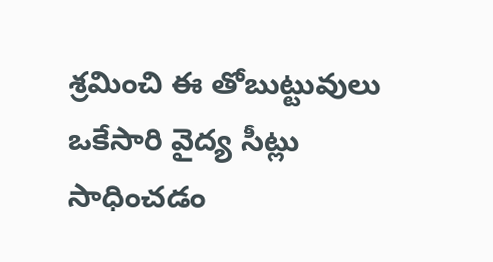శ్రమించి ఈ తోబుట్టువులు ఒకేసారి వైద్య సీట్లు సాధించడం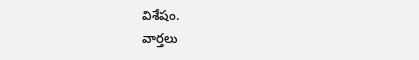విశేషం.
వార్తలు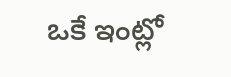ఒకే ఇంట్లో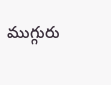ముగ్గురు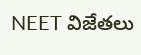NEET విజేతలు